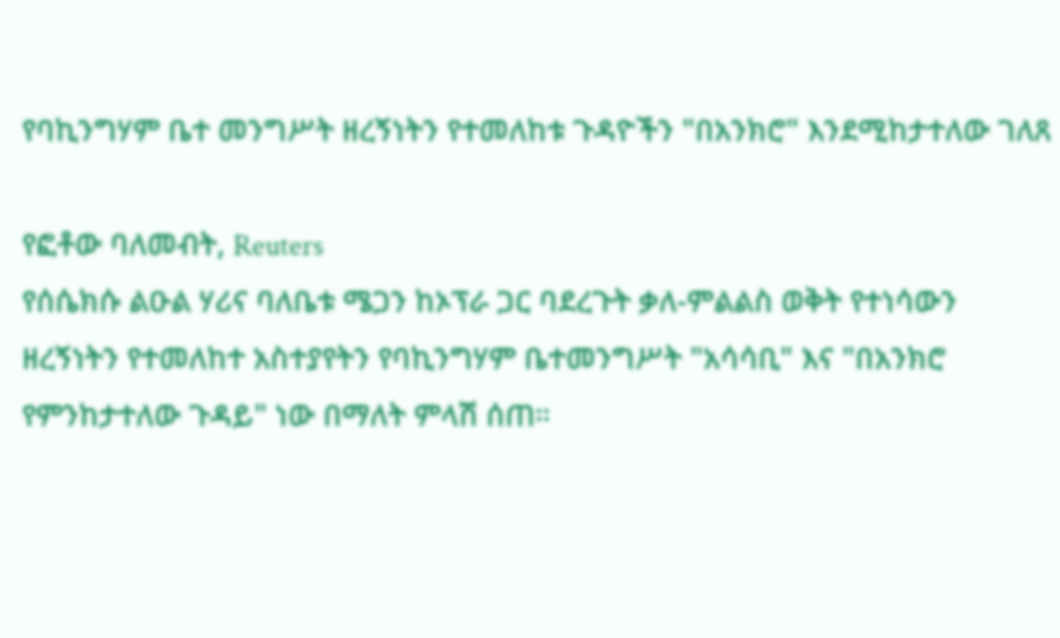የባኪንግሃም ቤተ መንግሥት ዘረኝነትን የተመለከቱ ጉዳዮችን "በአንክሮ" እንደሚከታተለው ገለጸ

የፎቶው ባለመብት, Reuters
የሰሴክሱ ልዑል ሃሪና ባለቤቱ ሜጋን ከኦፕራ ጋር ባደረጉት ቃለ-ምልልስ ወቅት የተነሳውን ዘረኝነትን የተመለከተ አስተያየትን የባኪንግሃም ቤተመንግሥት "አሳሳቢ" እና "በአንክሮ የምንከታተለው ጉዳይ" ነው በማለት ምላሽ ሰጠ።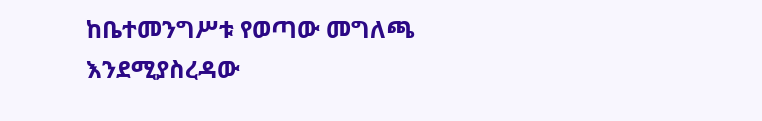ከቤተመንግሥቱ የወጣው መግለጫ እንደሚያስረዳው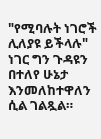"የሚባሉት ነገሮች ሊለያዩ ይችላሉ" ነገር ግን ጉዳዩን በተለየ ሁኔታ እንመለከተዋለን ሲል ገልጿል።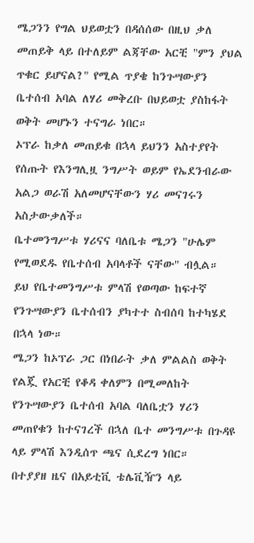ሜጋንን የግል ህይወቷን በዳሰሰው በዚህ ቃለ መጠይቅ ላይ በተለይም ልጃቸው አርቺ "ምን ያህል ጥቁር ይሆናል?" የሚል ጥያቄ ከንጉሣውያን ቤተሰብ አባል ለሃሪ መቅረቡ በህይወቷ ያስከፋት ወቅት መሆኑን ተናግራ ነበር።
ኦፕራ ከቃለ መጠይቁ በኋላ ይህንን አስተያየት የሰጡት የእንግሊዟ ንግሥት ወይም የኤደንብራው አልጋ ወራሽ አለመሆናቸውን ሃሪ መናገሩን አስታውቃለች።
ቤተመንግሥቱ ሃሪናና ባለቤቱ ሜጋን "ሁሌም የሚወደዱ የቤተሰብ አባላቶች ናቸው" ብሏል።
ይህ የቤተመንግሥቱ ምላሽ የወጣው ከፍተኛ የንጉሣውያን ቤተሰብን ያካተተ ስብሰባ ከተካሄደ በኋላ ነው።
ሜጋን ከኦፕራ ጋር በነበራት ቃለ ምልልስ ወቅት የልጇ የአርቺ የቆዳ ቀለምን በሚመለከት የንጉሣውያን ቤተሰብ አባል ባለቤቷን ሃሪን መጠየቁን ከተናገረች በኋለ ቤተ መንግሥቱ በጉዳዩ ላይ ምላሽ እንዲሰጥ ጫና ሲደረግ ነበር።
በተያያዘ ዜና በአይቲቪ ቴሌቪዥን ላይ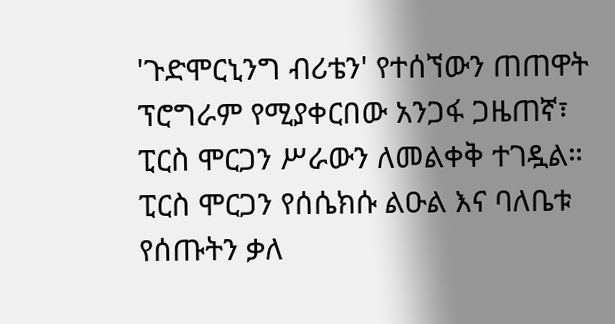'ጉድሞርኒንግ ብሪቴን' የተሰኘውን ጠጠዋት ፕሮግራም የሚያቀርበው አንጋፋ ጋዜጠኛ፣ ፒርስ ሞርጋን ሥራውን ለመልቀቅ ተገዷል።
ፒርስ ሞርጋን የሰሴክሱ ልዑል እና ባለቤቱ የሰጡትን ቃለ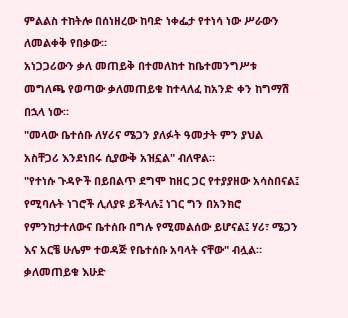ምልልስ ተከትሎ በሰነዘረው ከባድ ነቀፌታ የተነሳ ነው ሥራውን ለመልቀቅ የበቃው።
አነጋጋሪውን ቃለ መጠይቅ በተመለከተ ከቤተመንግሥቱ መግለጫ የወጣው ቃለመጠይቁ ከተላለፈ ከአንድ ቀን ከግማሽ በኋላ ነው።
"መላው ቤተሰቡ ለሃሪና ሜጋን ያለፉት ዓመታት ምን ያህል አስቸጋሪ እንደነበሩ ሲያውቅ አዝኗል" ብለዋል።
"የተነሱ ጉዳዮች በይበልጥ ደግሞ ከዘር ጋር የተያያዘው አሳስበናል፤ የሚባሉት ነገሮች ሊለያዩ ይችላሉ፤ ነገር ግን በአንክሮ የምንከታተለውና ቤተሰቡ በግሉ የሚመልሰው ይሆናል፤ ሃሪ፣ ሜጋን እና አርቼ ሁሌም ተወዳጅ የቤተሰቡ አባላት ናቸው" ብሏል።
ቃለመጠይቁ እሁድ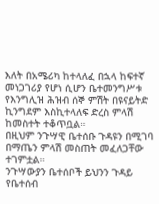እለት በአሜሪካ ከተላለፈ በኋላ ከፍተኛ መነጋገሪያ የሆነ ሲሆን ቤተመንግሥቱ የእንግሊዝ ሕዝብ ሰኞ ምሽት በዩናይትድ ኪንግደም እስኪተላለፍ ድረስ ምላሽ ከመስተት ተቆጥቧል።
በዚህም ንጉሣዊ ቤተሰቡ ጉዳዩን በሚገባ በማጤን ምላሽ መስጠት መፈለጋቸው ተገምቷል።
ንጉሣውያን ቤተሰቦች ይህንን ጉዳይ የቤተሰብ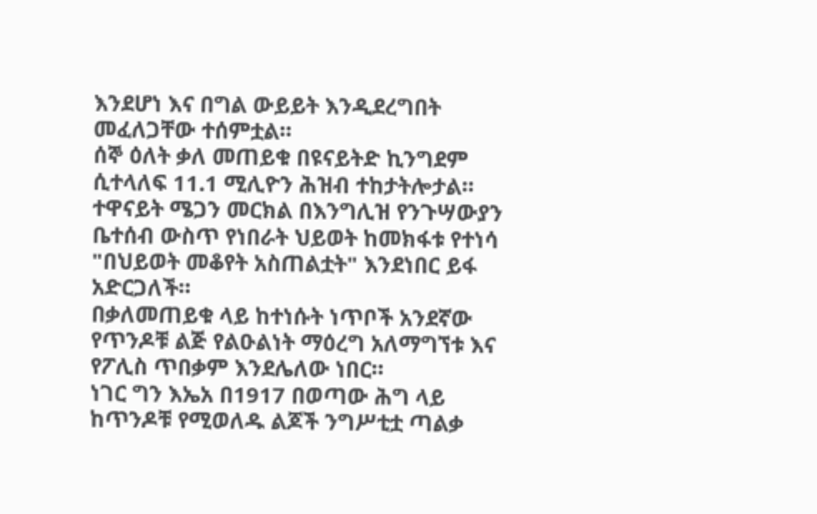እንደሆነ እና በግል ውይይት እንዲደረግበት መፈለጋቸው ተሰምቷል።
ሰኞ ዕለት ቃለ መጠይቁ በዩናይትድ ኪንግደም ሲተላለፍ 11.1 ሚሊዮን ሕዝብ ተከታትሎታል።
ተዋናይት ሜጋን መርክል በእንግሊዝ የንጉሣውያን ቤተሰብ ውስጥ የነበራት ህይወት ከመክፋቱ የተነሳ "በህይወት መቆየት አስጠልቷት" እንደነበር ይፋ አድርጋለች።
በቃለመጠይቁ ላይ ከተነሱት ነጥቦች አንደኛው የጥንዶቹ ልጅ የልዑልነት ማዕረግ አለማግኘቱ እና የፖሊስ ጥበቃም እንደሌለው ነበር።
ነገር ግን እኤአ በ1917 በወጣው ሕግ ላይ ከጥንዶቹ የሚወለዱ ልጆች ንግሥቲቷ ጣልቃ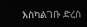እስካልገቡ ድረስ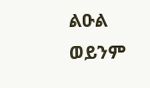ልዑል ወይንም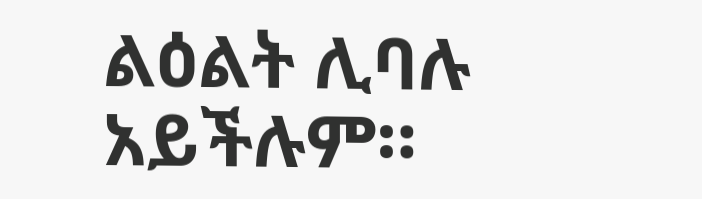ልዕልት ሊባሉ አይችሉም።